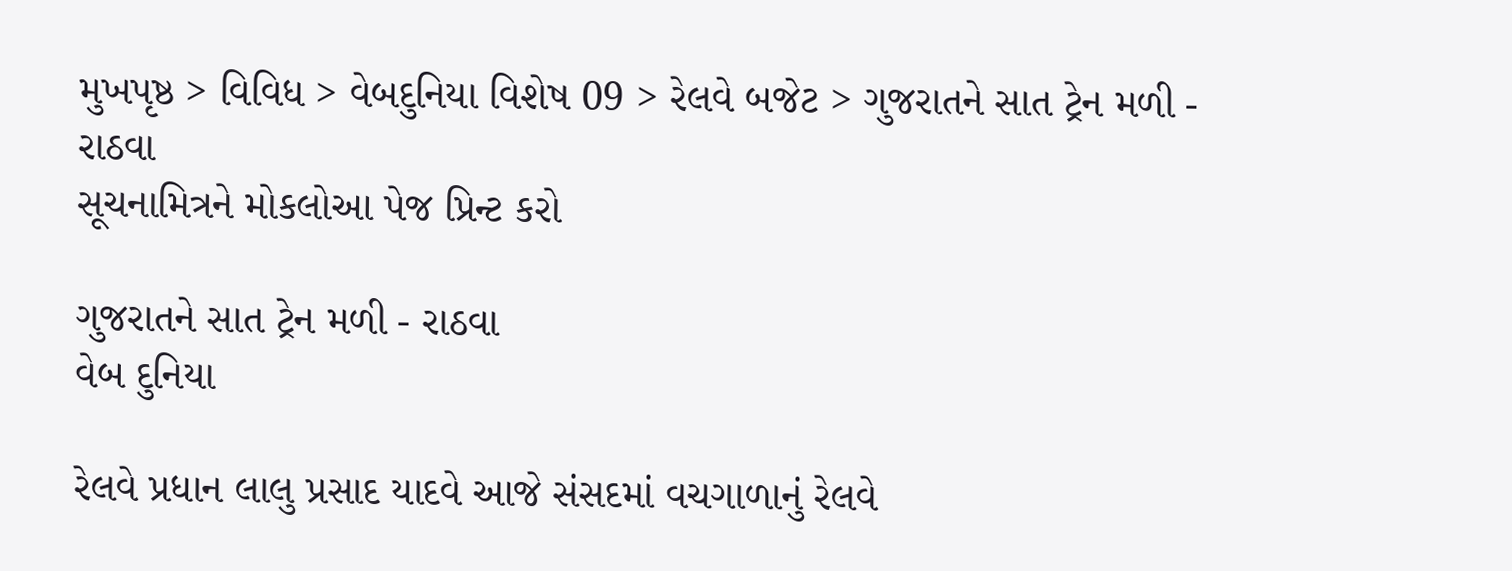મુખપૃષ્ઠ > વિવિધ > વેબદુનિયા વિશેષ 09 > રેલવે બજેટ > ગુજરાતને સાત ટ્રેન મળી - રાઠવા
સૂચનામિત્રને મોકલોઆ પેજ પ્રિન્ટ કરો

ગુજરાતને સાત ટ્રેન મળી - રાઠવા
વેબ દુનિયા

રેલવે પ્રધાન લાલુ પ્રસાદ યાદવે આજે સંસદમાં વચગાળાનું રેલવે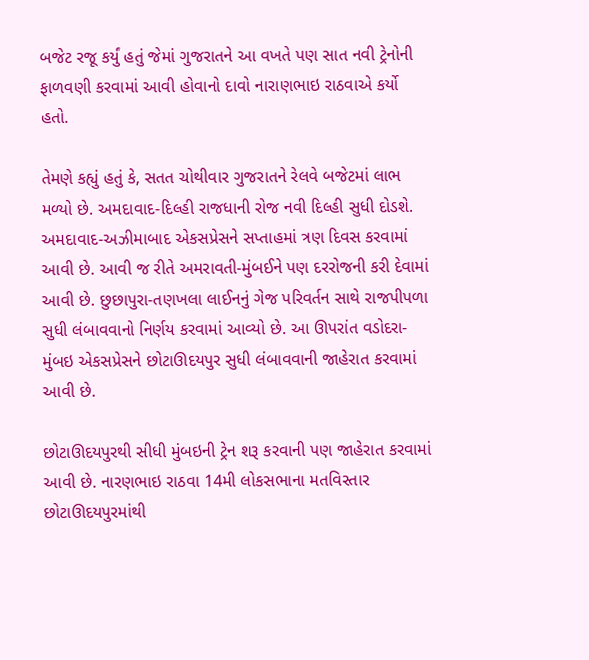બજેટ રજૂ કર્યું હતું જેમાં ગુજરાતને આ વખતે પણ સાત નવી ટ્રેનોની ફાળવણી કરવામાં આવી હોવાનો દાવો નારાણભાઇ રાઠવાએ કર્યો હતો.

તેમણે કહ્યું હતું કે, સતત ચોથીવાર ગુજરાતને રેલવે બજેટમાં લાભ મળ્યો છે. અમદાવાદ-દિલ્હી રાજધાની રોજ નવી દિલ્હી સુધી દોડશે. અમદાવાદ-અઝીમાબાદ એકસપ્રેસને સપ્તાહમાં ત્રણ દિવસ કરવામાં આવી છે. આવી જ રીતે અમરાવતી-મુંબઈને પણ દરરોજની કરી દેવામાં આવી છે. છુછાપુરા-તણખલા લાઈનનું ગેજ પરિવર્તન સાથે રાજપીપળા સુધી લંબાવવાનો નિર્ણય કરવામાં આવ્યો છે. આ ઊપરાંત વડોદરા-મુંબઇ એકસપ્રેસને છોટાઊદયપુર સુધી લંબાવવાની જાહેરાત કરવામાં આવી છે.

છોટાઊદયપુરથી સીધી મુંબઇની ટ્રેન શરૂ કરવાની પણ જાહેરાત કરવામાં આવી છે. નારણભાઇ રાઠવા 14મી લોકસભાના મતવિસ્તાર છોટાઊદયપુરમાંથી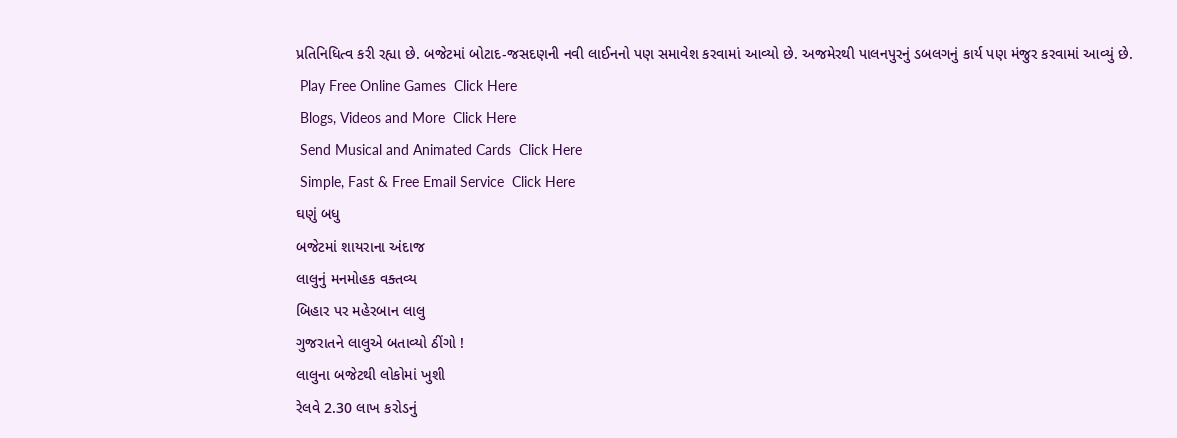પ્રતિનિધિત્વ કરી રહ્યા છે. બજેટમાં બોટાદ-જસદણની નવી લાઈનનો પણ સમાવેશ કરવામાં આવ્યો છે. અજમેરથી પાલનપુરનું ડબલગનું કાર્ય પણ મંજુર કરવામાં આવ્યું છે.
 Play Free Online Games  Click Here
 Blogs, Videos and More  Click Here
 Send Musical and Animated Cards  Click Here
 Simple, Fast & Free Email Service  Click Here
ઘણું બધુ
બજેટમાં શાયરાના અંદાજ
લાલુનું મનમોહક વક્તવ્ય
બિહાર પર મહેરબાન લાલુ
ગુજરાતને લાલુએ બતાવ્યો ઠીંગો !
લાલુના બજેટથી લોકોમાં ખુશી
રેલવે 2.30 લાખ કરોડનું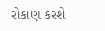રોકાણ કરશે